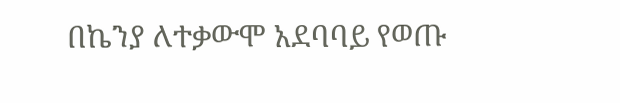በኬንያ ለተቃውሞ አደባባይ የወጡ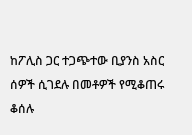ከፖሊስ ጋር ተጋጭተው ቢያንስ አስር ሰዎች ሲገደሉ በመቶዎች የሚቆጠሩ ቆሰሉ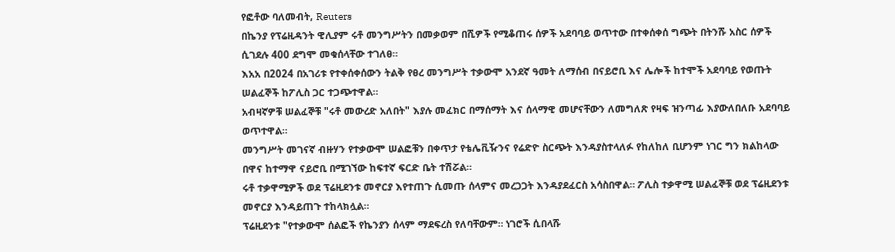የፎቶው ባለመብት, Reuters
በኬንያ የፕሬዚዳንት ዊሊያም ሩቶ መንግሥትን በመቃወም በሺዎች የሚቆጠሩ ሰዎች አደባባይ ወጥተው በተቀሰቀሰ ግጭት በትንሹ አስር ሰዎች ሲገደሉ 400 ደግሞ መቁሰላቸው ተገለፀ።
እአአ በ2024 በአገሪቱ የተቀሰቀሰውን ትልቅ የፀረ መንግሥት ተቃውሞ አንደኛ ዓመት ለማሰብ በናይሮቢ እና ሌሎች ከተሞች አደባባይ የወጡት ሠልፈኞች ከፖሊስ ጋር ተጋጭተዋል።
አብዛኛዎቹ ሠልፈኞቹ "ሩቶ መውረድ አለበት" እያሉ መፈክር በማሰማት እና ሰላማዊ መሆናቸውን ለመግለጽ የዛፍ ዝንጣፊ እያውለበለቡ አደባባይ ወጥተዋል።
መንግሥት መገናኛ ብዙሃን የተቃውሞ ሠልፎቹን በቀጥታ የቴሌቪዥንና የሬድዮ ስርጭት እንዳያስተላለፉ የከለከለ ቢሆንም ነገር ግን ክልከላው በዋና ከተማዋ ናይሮቢ በሚገኘው ከፍተኛ ፍርድ ቤት ተሽሯል።
ሩቶ ተቃዋሚዎች ወደ ፕሬዚደንቱ መኖርያ እየተጠጉ ሲመጡ ሰላምና መረጋጋት እንዳያደፈርስ አሳስበዋል። ፖሊስ ተቃዋሚ ሠልፈኞቹ ወደ ፕሬዚደንቱ መኖርያ እንዳይጠጉ ተከላክሏል።
ፕሬዚደንቱ "የተቃውሞ ሰልፎች የኬንያን ሰላም ማደፍረስ የለባቸውም። ነገሮች ሲበላሹ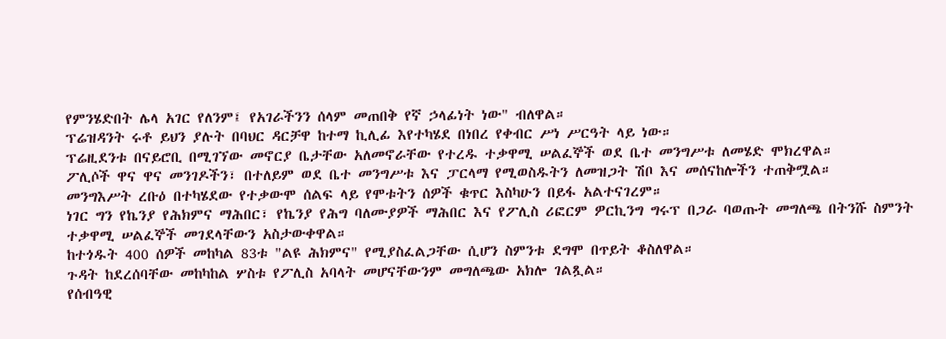የምንሄድበት ሌላ አገር የለንም፤ የአገራችንን ሰላም መጠበቅ የኛ ኃላፊነት ነው" ብለዋል።
ፕሬዝዳንት ሩቶ ይህን ያሉት በባህር ዳርቻዋ ከተማ ኪሊፊ እየተካሄደ በነበረ የቀብር ሥነ ሥርዓት ላይ ነው።
ፕሬዚደንቱ በናይሮቢ በሚገኘው መኖርያ ቤታቸው አለመኖራቸው የተረዱ ተቃዋሚ ሠልፈኞች ወደ ቤተ መንግሥቱ ለመሄድ ሞክረዋል።
ፖሊሶች ዋና ዋና መንገዶችን፣ በተለይም ወደ ቤተ መንግሥቱ እና ፓርላማ የሚወስዱትን ለመዝጋት ሽቦ እና መሰናከሎችን ተጠቅሟል።
መንግእሥት ረቡዕ በተካሄደው የተቃውሞ ሰልፍ ላይ የሞቱትን ሰዎች ቁጥር እስካሁን በይፋ አልተናገረም።
ነገር ግን የኬንያ የሕክምና ማሕበር፣ የኬንያ የሕግ ባለሙያዎች ማሕበር እና የፖሊስ ሪፎርም ዎርኪንግ ግሩፕ በጋራ ባወጡት መግለጫ በትንሹ ስምንት ተቃዋሚ ሠልፈኞች መገደላቸውን አስታውቀዋል።
ከተጎዱት 400 ሰዎች መከካል 83ቱ "ልዩ ሕክምና" የሚያስፈልጋቸው ሲሆን ስምንቱ ደግሞ በጥይት ቆስለዋል።
ጉዳት ከደረሰባቸው መከካከል ሦስቱ የፖሊስ አባላት መሆናቸውንም መግለጫው አክሎ ገልጿል።
የሰብዓዊ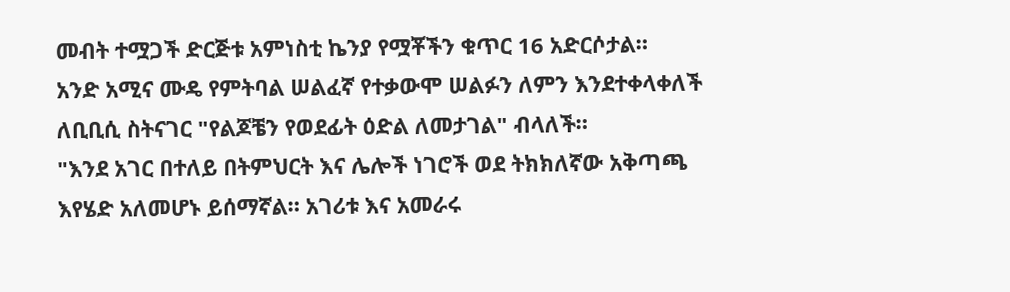መብት ተሟጋች ድርጅቱ አምነስቲ ኬንያ የሟቾችን ቁጥር 16 አድርሶታል።
አንድ አሚና ሙዴ የምትባል ሠልፈኛ የተቃውሞ ሠልፉን ለምን እንደተቀላቀለች ለቢቢሲ ስትናገር "የልጆቼን የወደፊት ዕድል ለመታገል" ብላለች።
"እንደ አገር በተለይ በትምህርት እና ሌሎች ነገሮች ወደ ትክክለኛው አቅጣጫ እየሄድ አለመሆኑ ይሰማኛል። አገሪቱ እና አመራሩ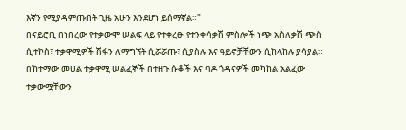እኛን የሚያዳምጡበት ጊዜ አሁን እንደሆነ ይሰማኛል።"
በናይሮቢ በነበረው የተቃውሞ ሠልፍ ላይ የተቀረፁ የተንቀሳቃሽ ምስሎች ነጭ አስለቃሽ ጭስ ሲተኮስ፣ ተቃዋሚዎች ሽፋን ለማግኘት ሲሯሯጡ፣ ሲያስሉ እና ዓይኖቻቸውን ሲከላከሉ ያሳያል።
በከተማው መሀል ተቃዋሚ ሠልፈኞች በተዘጉ ሱቆች እና ባዶ ጎዳናዎች መካከል አልፈው ተቃውሟቸውን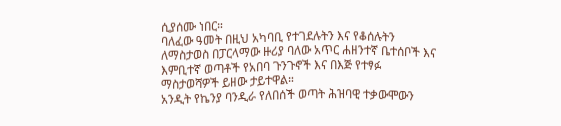ሲያሰሙ ነበር።
ባለፈው ዓመት በዚህ አካባቢ የተገደሉትን እና የቆሰሉትን ለማስታወስ በፓርላማው ዙሪያ ባለው አጥር ሐዘንተኛ ቤተሰቦች እና እምቢተኛ ወጣቶች የአበባ ጉንጉኖች እና በእጅ የተፃፉ ማስታወሻዎች ይዘው ታይተዋል።
አንዲት የኬንያ ባንዲራ የለበሰች ወጣት ሕዝባዊ ተቃውሞውን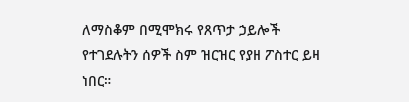ለማስቆም በሚሞክሩ የጸጥታ ኃይሎች የተገደሉትን ሰዎች ስም ዝርዝር የያዘ ፖስተር ይዛ ነበር።